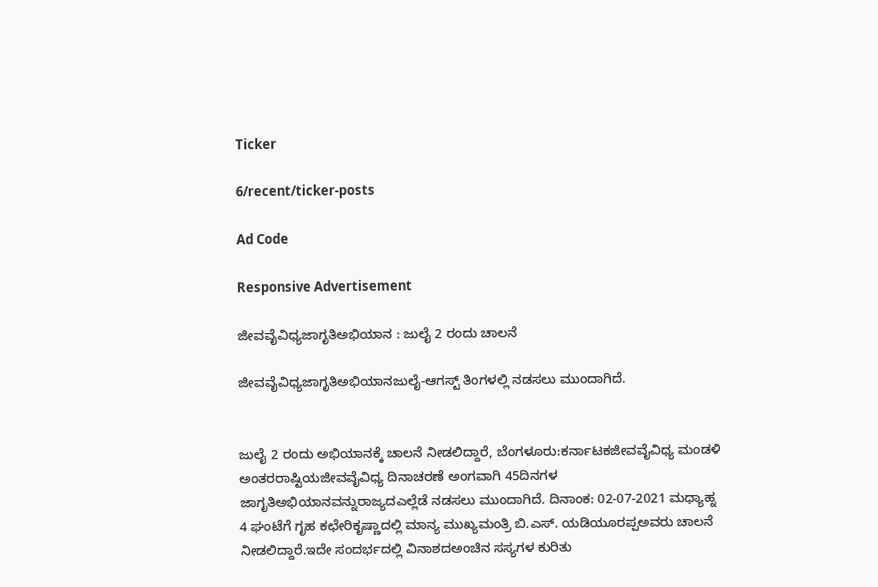Ticker

6/recent/ticker-posts

Ad Code

Responsive Advertisement

ಜೀವವೈವಿಧ್ಯಜಾಗೃತಿಅಭಿಯಾನ : ಜುಲೈ 2 ರಂದು ಚಾಲನೆ

ಜೀವವೈವಿಧ್ಯಜಾಗೃತಿಅಭಿಯಾನಜುಲೈ-ಆಗಸ್ಟ್ ತಿಂಗಳಲ್ಲಿ ನಡಸಲು ಮುಂದಾಗಿದೆ.


ಜುಲೈ 2 ರಂದು ಅಭಿಯಾನಕ್ಕೆ ಚಾಲನೆ ನೀಡಲಿದ್ದಾರೆ, ಬೆಂಗಳೂರು:ಕರ್ನಾಟಕಜೀವವೈವಿಧ್ಯ ಮಂಡಳಿ ಅಂತರರಾಷ್ಟಿಯಜೀವವೈವಿಧ್ಯ ದಿನಾಚರಣೆ ಅಂಗವಾಗಿ 45ದಿನಗಳ ಜಾಗೃತಿಅಭಿಯಾನವನ್ನುರಾಜ್ಯದಎಲ್ಲೆಡೆ ನಡಸಲು ಮುಂದಾಗಿದೆ. ದಿನಾಂಕ: 02-07-2021 ಮಧ್ಯಾಹ್ನ 4 ಘಂಟೆಗೆ ಗೃಹ ಕಛೇರಿಕೃಷ್ಣಾದಲ್ಲಿ ಮಾನ್ಯ ಮುಖ್ಯಮಂತ್ರಿ ಬಿ.ಎಸ್. ಯಡಿಯೂರಪ್ಪಅವರು ಚಾಲನೆ ನೀಡಲಿದ್ದಾರೆ.ಇದೇ ಸಂದರ್ಭದಲ್ಲಿ ವಿನಾಶದಅಂಚಿನ ಸಸ್ಯಗಳ ಕುರಿತು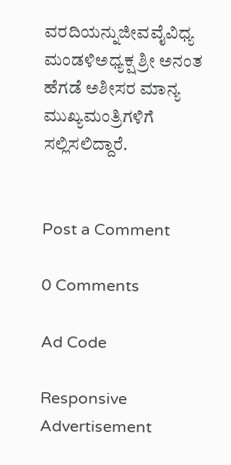ವರದಿಯನ್ನುಜೀವವೈವಿಧ್ಯ ಮಂಡಳಿಅಧ್ಯಕ್ಷ ಶ್ರೀ ಅನಂತ ಹೆಗಡೆ ಅಶೀಸರ ಮಾನ್ಯ ಮುಖ್ಯಮಂತ್ರಿಗಳಿಗೆ ಸಲ್ಲಿಸಲಿದ್ದಾರೆ.


Post a Comment

0 Comments

Ad Code

Responsive Advertisement